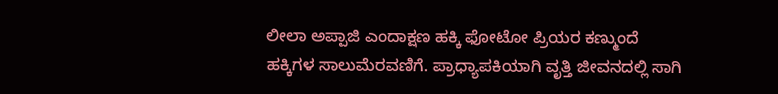ಲೀಲಾ ಅಪ್ಪಾಜಿ ಎಂದಾಕ್ಷಣ ಹಕ್ಕಿ ಫೋಟೋ ಪ್ರಿಯರ ಕಣ್ಮುಂದೆ ಹಕ್ಕಿಗಳ ಸಾಲುಮೆರವಣಿಗೆ. ಪ್ರಾಧ್ಯಾಪಕಿಯಾಗಿ ವೃತ್ತಿ ಜೀವನದಲ್ಲಿ ಸಾಗಿ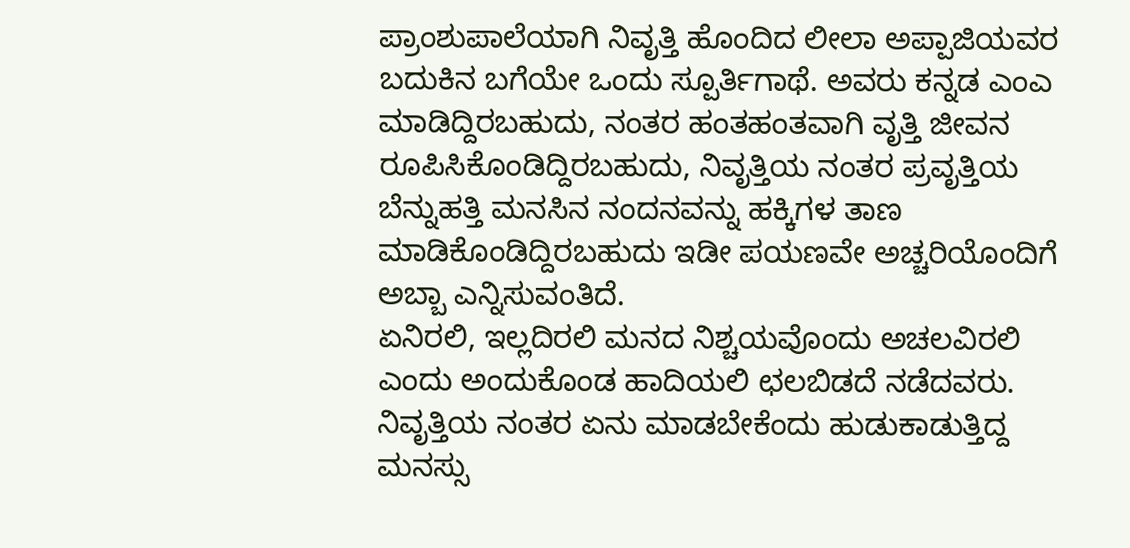ಪ್ರಾಂಶುಪಾಲೆಯಾಗಿ ನಿವೃತ್ತಿ ಹೊಂದಿದ ಲೀಲಾ ಅಪ್ಪಾಜಿಯವರ ಬದುಕಿನ ಬಗೆಯೇ ಒಂದು ಸ್ಪೂರ್ತಿಗಾಥೆ. ಅವರು ಕನ್ನಡ ಎಂಎ ಮಾಡಿದ್ದಿರಬಹುದು, ನಂತರ ಹಂತಹಂತವಾಗಿ ವೃತ್ತಿ ಜೀವನ ರೂಪಿಸಿಕೊಂಡಿದ್ದಿರಬಹುದು, ನಿವೃತ್ತಿಯ ನಂತರ ಪ್ರವೃತ್ತಿಯ ಬೆನ್ನುಹತ್ತಿ ಮನಸಿನ ನಂದನವನ್ನು ಹಕ್ಕಿಗಳ ತಾಣ ಮಾಡಿಕೊಂಡಿದ್ದಿರಬಹುದು ಇಡೀ ಪಯಣವೇ ಅಚ್ಚರಿಯೊಂದಿಗೆ ಅಬ್ಬಾ ಎನ್ನಿಸುವಂತಿದೆ.
ಏನಿರಲಿ, ಇಲ್ಲದಿರಲಿ ಮನದ ನಿಶ್ಚಯವೊಂದು ಅಚಲವಿರಲಿ ಎಂದು ಅಂದುಕೊಂಡ ಹಾದಿಯಲಿ ಛಲಬಿಡದೆ ನಡೆದವರು.
ನಿವೃತ್ತಿಯ ನಂತರ ಏನು ಮಾಡಬೇಕೆಂದು ಹುಡುಕಾಡುತ್ತಿದ್ದ ಮನಸ್ಸು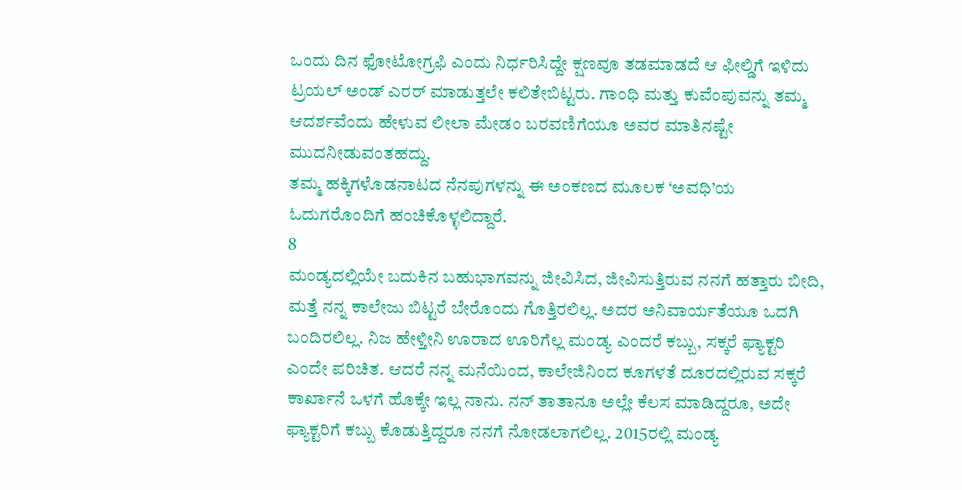ಒಂದು ದಿನ ಫೋಟೋಗ್ರಫಿ ಎಂದು ನಿರ್ಧರಿಸಿದ್ದೇ ಕ್ಷಣವೂ ತಡಮಾಡದೆ ಆ ಫೀಲ್ಡಿಗೆ ಇಳಿದು ಟ್ರಯಲ್ ಅಂಡ್ ಎರರ್ ಮಾಡುತ್ತಲೇ ಕಲಿತೇಬಿಟ್ಟರು. ಗಾಂಧಿ ಮತ್ತು ಕುವೆಂಪುವನ್ನು ತಮ್ಮ ಆದರ್ಶವೆಂದು ಹೇಳುವ ಲೀಲಾ ಮೇಡಂ ಬರವಣಿಗೆಯೂ ಅವರ ಮಾತಿನಷ್ಟೇ ಮುದನೀಡುವಂತಹದ್ದು.
ತಮ್ಮ ಹಕ್ಕಿಗಳೊಡನಾಟದ ನೆನಪುಗಳನ್ನು ಈ ಅಂಕಣದ ಮೂಲಕ ‘ಅವಧಿ’ಯ ಓದುಗರೊಂದಿಗೆ ಹಂಚಿಕೊಳ್ಳಲಿದ್ದಾರೆ.
8
ಮಂಡ್ಯದಲ್ಲಿಯೇ ಬದುಕಿನ ಬಹುಭಾಗವನ್ನು ಜೀವಿಸಿದ, ಜೀವಿಸುತ್ತಿರುವ ನನಗೆ ಹತ್ತಾರು ಬೀದಿ, ಮತ್ತೆ ನನ್ನ ಕಾಲೇಜು ಬಿಟ್ಟರೆ ಬೇರೊಂದು ಗೊತ್ತಿರಲಿಲ್ಲ. ಅದರ ಅನಿವಾರ್ಯತೆಯೂ ಒದಗಿ ಬಂದಿರಲಿಲ್ಲ. ನಿಜ ಹೇಳ್ತೀನಿ ಊರಾದ ಊರಿಗೆಲ್ಲ ಮಂಡ್ಯ ಎಂದರೆ ಕಬ್ಬು, ಸಕ್ಕರೆ ಫ್ಯಾಕ್ಟರಿ ಎಂದೇ ಪರಿಚಿತ. ಆದರೆ ನನ್ನ ಮನೆಯಿಂದ, ಕಾಲೇಜಿನಿಂದ ಕೂಗಳತೆ ದೂರದಲ್ಲಿರುವ ಸಕ್ಕರೆ ಕಾರ್ಖಾನೆ ಒಳಗೆ ಹೊಕ್ಕೇ ಇಲ್ಲ ನಾನು. ನನ್ ತಾತಾನೂ ಅಲ್ಲೇ ಕೆಲಸ ಮಾಡಿದ್ದರೂ, ಅದೇ ಫ್ಯಾಕ್ಟರಿಗೆ ಕಬ್ಬು ಕೊಡುತ್ತಿದ್ದರೂ ನನಗೆ ನೋಡಲಾಗಲಿಲ್ಲ. 2015ರಲ್ಲಿ ಮಂಡ್ಯ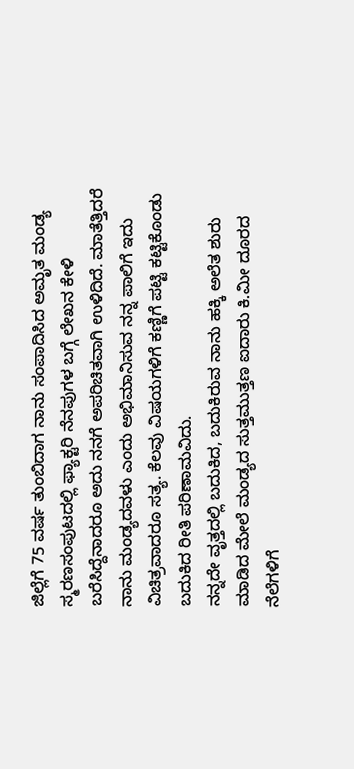ಜಿಲ್ಲೆಗೆ 75 ವರ್ಷ ತುಂಬಿದಾಗ ನಾನು ಸಂಪಾದಿಸಿದ ಅಮೃತ ಮಂಡ್ಯ ಸ್ಮರಣಸಂಪುಟದಲ್ಲಿ ಫ್ಯಾಕ್ಟರಿ ನೆನಪುಗಳ ಬಗ್ಗೆ ಲೇಖನ ಕೇಳಿ ಬರೆಸಿದ್ದೆನಾದರೂ ಅದು ನನಗೆ ಅಪರಿಚಿತವಾಗಿ ಉಳಿದಿದೆ. ಮಾತೆತ್ತಿದರೆ ನಾನು ಮಂಡ್ಯದವಳು ಎಂದು ಅಭಿಮಾನಿಸುವ ನನ್ನ ಪಾಲಿಗೆ ಇದು ವಿಚಿತ್ರವಾದರೂ ಸತ್ಯ. ಕೆಲವು ವಿಷಯಗಳಿಗೆ ಕಣ್ಣಿಗೆ ಪಟ್ಟಿ ಕಟ್ಟಿಕೊಂಡು ಬದುಕಿದ ರೀತಿ ಪರಿಣಾಮವಿದು.
ನನ್ನದೇ ವೃತ್ತದಲ್ಲಿ ಬದುಕಿದ, ಬದುಕಿರುವ ನಾನು ಹಕ್ಕಿ ಅಲೆತ ಶುರು ಮಾಡಿದ ಮೇಲೆ ಮಂಡ್ಯದ ಸುತ್ತಮುತ್ತಣ ಐದಾರು ಕಿ.ಮೀ ದೂರದ ನೆಲೆಗಳಿಗೆ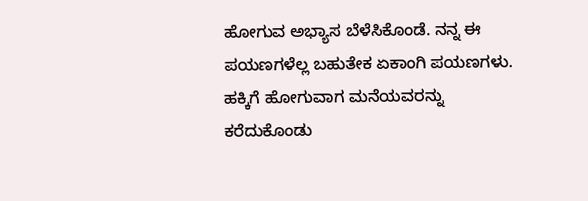ಹೋಗುವ ಅಭ್ಯಾಸ ಬೆಳೆಸಿಕೊಂಡೆ. ನನ್ನ ಈ ಪಯಣಗಳೆಲ್ಲ ಬಹುತೇಕ ಏಕಾಂಗಿ ಪಯಣಗಳು. ಹಕ್ಕಿಗೆ ಹೋಗುವಾಗ ಮನೆಯವರನ್ನು ಕರೆದುಕೊಂಡು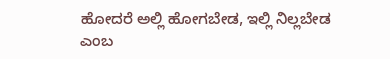ಹೋದರೆ ಅಲ್ಲಿ ಹೋಗಬೇಡ, ಇಲ್ಲಿ ನಿಲ್ಲಬೇಡ ಎಂಬ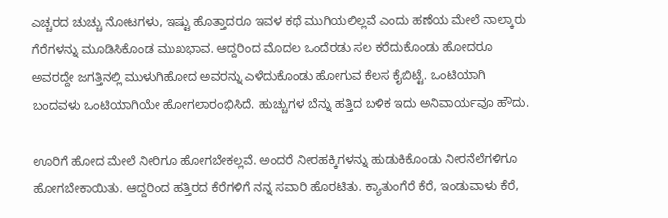ಎಚ್ಚರದ ಚುಚ್ಚು ನೋಟಗಳು, ಇಷ್ಟು ಹೊತ್ತಾದರೂ ಇವಳ ಕಥೆ ಮುಗಿಯಲಿಲ್ಲವೆ ಎಂದು ಹಣೆಯ ಮೇಲೆ ನಾಲ್ಕಾರು ಗೆರೆಗಳನ್ನು ಮೂಡಿಸಿಕೊಂಡ ಮುಖಭಾವ. ಆದ್ದರಿಂದ ಮೊದಲ ಒಂದೆರಡು ಸಲ ಕರೆದುಕೊಂಡು ಹೋದರೂ ಅವರದ್ದೇ ಜಗತ್ತಿನಲ್ಲಿ ಮುಳುಗಿಹೋದ ಅವರನ್ನು ಎಳೆದುಕೊಂಡು ಹೋಗುವ ಕೆಲಸ ಕೈಬಿಟ್ಟೆ. ಒಂಟಿಯಾಗಿ ಬಂದವಳು ಒಂಟಿಯಾಗಿಯೇ ಹೋಗಲಾರಂಭಿಸಿದೆ. ಹುಚ್ಚುಗಳ ಬೆನ್ನು ಹತ್ತಿದ ಬಳಿಕ ಇದು ಅನಿವಾರ್ಯವೂ ಹೌದು.

ಊರಿಗೆ ಹೋದ ಮೇಲೆ ನೀರಿಗೂ ಹೋಗಬೇಕಲ್ಲವೆ. ಅಂದರೆ ನೀರಹಕ್ಕಿಗಳನ್ನು ಹುಡುಕಿಕೊಂಡು ನೀರನೆಲೆಗಳಿಗೂ ಹೋಗಬೇಕಾಯಿತು. ಆದ್ದರಿಂದ ಹತ್ತಿರದ ಕೆರೆಗಳಿಗೆ ನನ್ನ ಸವಾರಿ ಹೊರಟಿತು. ಕ್ಯಾತುಂಗೆರೆ ಕೆರೆ, ಇಂಡುವಾಳು ಕೆರೆ,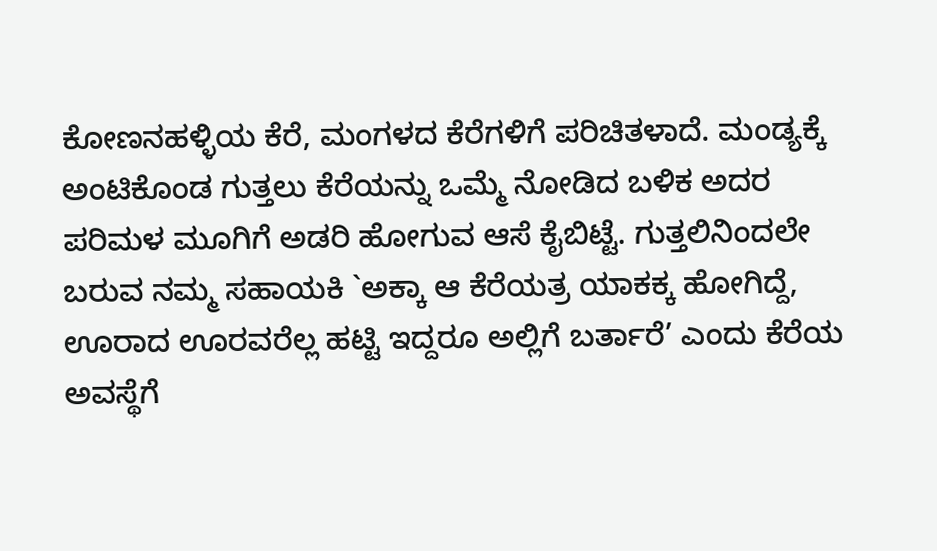ಕೋಣನಹಳ್ಳಿಯ ಕೆರೆ, ಮಂಗಳದ ಕೆರೆಗಳಿಗೆ ಪರಿಚಿತಳಾದೆ. ಮಂಡ್ಯಕ್ಕೆ ಅಂಟಿಕೊಂಡ ಗುತ್ತಲು ಕೆರೆಯನ್ನು ಒಮ್ಮೆ ನೋಡಿದ ಬಳಿಕ ಅದರ ಪರಿಮಳ ಮೂಗಿಗೆ ಅಡರಿ ಹೋಗುವ ಆಸೆ ಕೈಬಿಟ್ಟೆ. ಗುತ್ತಲಿನಿಂದಲೇ ಬರುವ ನಮ್ಮ ಸಹಾಯಕಿ `ಅಕ್ಕಾ ಆ ಕೆರೆಯತ್ರ ಯಾಕಕ್ಕ ಹೋಗಿದ್ದೆ, ಊರಾದ ಊರವರೆಲ್ಲ ಹಟ್ಟಿ ಇದ್ದರೂ ಅಲ್ಲಿಗೆ ಬರ್ತಾರೆ’ ಎಂದು ಕೆರೆಯ ಅವಸ್ಥೆಗೆ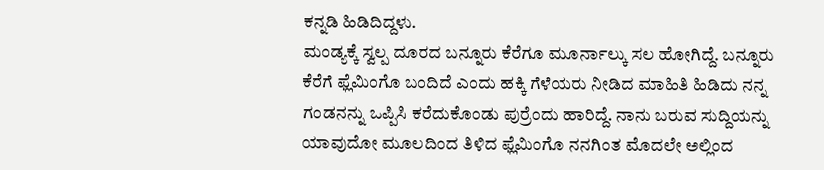ಕನ್ನಡಿ ಹಿಡಿದಿದ್ದಳು.
ಮಂಡ್ಯಕ್ಕೆ ಸ್ವಲ್ಪ ದೂರದ ಬನ್ನೂರು ಕೆರೆಗೂ ಮೂರ್ನಾಲ್ಕು ಸಲ ಹೋಗಿದ್ದೆ. ಬನ್ನೂರು ಕೆರೆಗೆ ಫ್ಲೆಮಿಂಗೊ ಬಂದಿದೆ ಎಂದು ಹಕ್ಕಿ ಗೆಳೆಯರು ನೀಡಿದ ಮಾಹಿತಿ ಹಿಡಿದು ನನ್ನ ಗಂಡನನ್ನು ಒಪ್ಪಿಸಿ ಕರೆದುಕೊಂಡು ಪುರ್ರೆಂದು ಹಾರಿದ್ದೆ. ನಾನು ಬರುವ ಸುದ್ದಿಯನ್ನು ಯಾವುದೋ ಮೂಲದಿಂದ ತಿಳಿದ ಫ್ಲೆಮಿಂಗೊ ನನಗಿಂತ ಮೊದಲೇ ಅಲ್ಲಿಂದ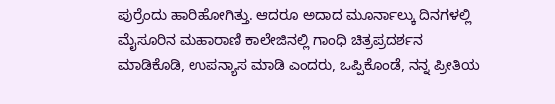ಪುರ್ರೆಂದು ಹಾರಿಹೋಗಿತ್ತು. ಆದರೂ ಅದಾದ ಮೂರ್ನಾಲ್ಕು ದಿನಗಳಲ್ಲಿ ಮೈಸೂರಿನ ಮಹಾರಾಣಿ ಕಾಲೇಜಿನಲ್ಲಿ ಗಾಂಧಿ ಚಿತ್ರಪ್ರದರ್ಶನ ಮಾಡಿಕೊಡಿ, ಉಪನ್ಯಾಸ ಮಾಡಿ ಎಂದರು, ಒಪ್ಪಿಕೊಂಡೆ, ನನ್ನ ಪ್ರೀತಿಯ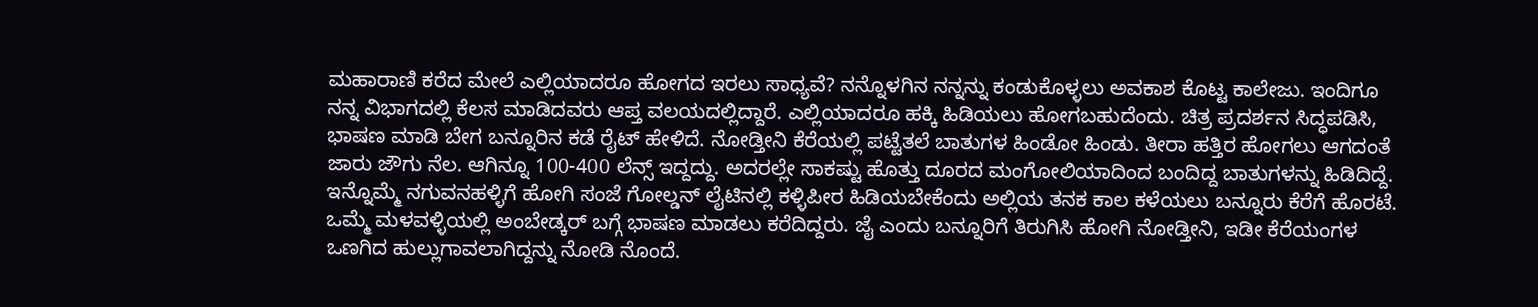ಮಹಾರಾಣಿ ಕರೆದ ಮೇಲೆ ಎಲ್ಲಿಯಾದರೂ ಹೋಗದ ಇರಲು ಸಾಧ್ಯವೆ? ನನ್ನೊಳಗಿನ ನನ್ನನ್ನು ಕಂಡುಕೊಳ್ಳಲು ಅವಕಾಶ ಕೊಟ್ಟ ಕಾಲೇಜು. ಇಂದಿಗೂ ನನ್ನ ವಿಭಾಗದಲ್ಲಿ ಕೆಲಸ ಮಾಡಿದವರು ಆಪ್ತ ವಲಯದಲ್ಲಿದ್ದಾರೆ. ಎಲ್ಲಿಯಾದರೂ ಹಕ್ಕಿ ಹಿಡಿಯಲು ಹೋಗಬಹುದೆಂದು. ಚಿತ್ರ ಪ್ರದರ್ಶನ ಸಿದ್ಧಪಡಿಸಿ, ಭಾಷಣ ಮಾಡಿ ಬೇಗ ಬನ್ನೂರಿನ ಕಡೆ ರೈಟ್ ಹೇಳಿದೆ. ನೋಡ್ತೀನಿ ಕೆರೆಯಲ್ಲಿ ಪಟ್ಟೆತಲೆ ಬಾತುಗಳ ಹಿಂಡೋ ಹಿಂಡು. ತೀರಾ ಹತ್ತಿರ ಹೋಗಲು ಆಗದಂತೆ ಜಾರು ಜೌಗು ನೆಲ. ಆಗಿನ್ನೂ 100-400 ಲೆನ್ಸ್ ಇದ್ದದ್ದು. ಅದರಲ್ಲೇ ಸಾಕಷ್ಟು ಹೊತ್ತು ದೂರದ ಮಂಗೋಲಿಯಾದಿಂದ ಬಂದಿದ್ದ ಬಾತುಗಳನ್ನು ಹಿಡಿದಿದ್ದೆ. ಇನ್ನೊಮ್ಮೆ ನಗುವನಹಳ್ಳಿಗೆ ಹೋಗಿ ಸಂಜೆ ಗೋಲ್ಡನ್ ಲೈಟಿನಲ್ಲಿ ಕಳ್ಳಿಪೀರ ಹಿಡಿಯಬೇಕೆಂದು ಅಲ್ಲಿಯ ತನಕ ಕಾಲ ಕಳೆಯಲು ಬನ್ನೂರು ಕೆರೆಗೆ ಹೊರಟೆ. ಒಮ್ಮೆ ಮಳವಳ್ಳಿಯಲ್ಲಿ ಅಂಬೇಡ್ಕರ್ ಬಗ್ಗೆ ಭಾಷಣ ಮಾಡಲು ಕರೆದಿದ್ದರು. ಜೈ ಎಂದು ಬನ್ನೂರಿಗೆ ತಿರುಗಿಸಿ ಹೋಗಿ ನೋಡ್ತೀನಿ, ಇಡೀ ಕೆರೆಯಂಗಳ ಒಣಗಿದ ಹುಲ್ಲುಗಾವಲಾಗಿದ್ದನ್ನು ನೋಡಿ ನೊಂದೆ.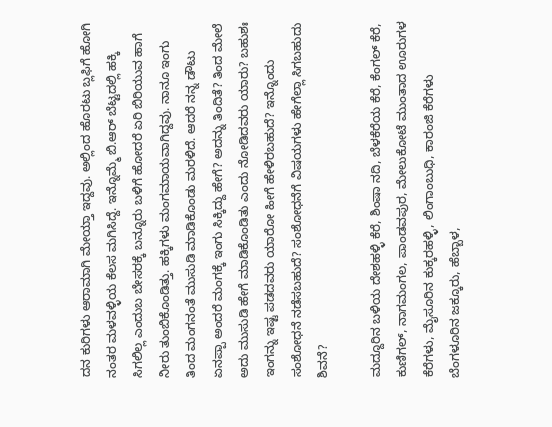ದನ ಕುರಿಗಳು ಆರಾಮಾಗಿ ಮೇಯ್ತಾ ಇದ್ದವು. ಅಲ್ಲಿಂದ ಹೊರಟು ಬ್ಲಫಿಗೆ ಹೋಗಿ ನಂತರ ಮಳವಳ್ಳಿಯ ಕೆಲಸ ಮಗಿಸಿದ್ದೆ. ಇನ್ನೊಮ್ಮೆ ಬಿ.ಆರ್ ಬೆಟ್ಟದಲ್ಲಿ ಹಕ್ಕಿ ಸಿಗಲಿಲ್ಲ ಎಂದುಬ ಬೇಸರಕ್ಕೆ ಬನ್ನೂರು ಬಳಿಗೆ ಹೋದರೆ ಏರಿ ಬಿರಿಯುವ ಹಾಗೆ ನೀರು ತುಂಬಿಕೊಂಡಿತ್ತು. ಹಕ್ಕಿಗಳು ಮಂಗಮಾಯವಾಗಿದ್ದವು. ನಾನೂ ಇಂಗು ತಿಂದ ಮಂಗನಂತೆ ಮುಸುಡಿ ಮಾಡಿಕೊಂಡು ಮರಳಿದೆ. ಆದರೆ ನನ್ನ ಡೌಟು ಏನಪ್ಪಾ ಅಂದರೆ ಮಂಗಕ್ಕೆ ಇಂಗು ಸಿಕ್ಕಿದ್ದು ಹೇಗೆ? ಅದನ್ನು ತಿಂದಿತೆ? ತಿಂದ ಮೇಲೆ ಅದು ಮುಸುಡಿ ಹೇಗೆ ಮಾಡಿಕೊಂಡಿತು ಎಂದು ನೋಡಿದವರು ಯಾರು? ಬಹುಶಃ ಇಂಗನ್ನು ಇಷ್ಟ ಪಡದವರು ಯಾರೋ ಹೀಗೆ ಹೇಳಿರಬಹುದೆ? ಇನ್ನೊಂದು ಸಂಶೋಧನೆ ನಡೆಸಬಹುದೆ? ಸಂಶೋಧನೆಗೆ ವಿಷಯಗಳು ಹೇಗೆಲ್ಲಾ ಸಿಗಬಹುದು ಶಿವನೆ?

ಮದ್ದೂರಿನ ಬಳಿಯ ದೇಶಹಳ್ಳಿ ಕೆರೆ, ಶಿಂಷಾ ನದಿ, ಬೆಳಕೆರೆಯ ಕೆರೆ, ಕೆಂಗಲ್ ಕೆರೆ, ಕುಣಿಗಲ್, ನಾಗಮಂಗಲ, ಪಾಂಡವಪುರ, ಮೇಲುಕೋಟೆ ಮುಂತಾದ ಊರುಗಳ ಕೆರೆಗಳು, ಮೈಸೂರಿನ ಕುಕ್ಕರಹಳ್ಳಿ, ಲಿಂಗಾಂಬುಧಿ, ಕಾರಂಜಿ ಕೆರೆಗಳು ಬೆಂಗಳೂರಿನ ಜಕ್ಕೂರು, ಹೆಬ್ಬಾಳ,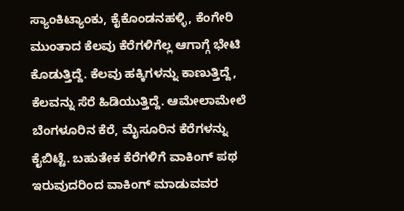ಸ್ಯಾಂಕಿಟ್ಯಾಂಕು, ಕೈಕೊಂಡನಹಳ್ಳಿ, ಕೆಂಗೇರಿ ಮುಂತಾದ ಕೆಲವು ಕೆರೆಗಳಿಗೆಲ್ಲ ಆಗಾಗ್ಗೆ ಭೇಟಿ ಕೊಡುತ್ತಿದ್ದೆ. ಕೆಲವು ಹಕ್ಕಿಗಳನ್ನು ಕಾಣುತ್ತಿದ್ದೆ, ಕೆಲವನ್ನು ಸೆರೆ ಹಿಡಿಯುತ್ತಿದ್ದೆ. ಆಮೇಲಾಮೇಲೆ ಬೆಂಗಳೂರಿನ ಕೆರೆ, ಮೈಸೂರಿನ ಕೆರೆಗಳನ್ನು ಕೈಬಿಟ್ಟೆ. ಬಹುತೇಕ ಕೆರೆಗಳಿಗೆ ವಾಕಿಂಗ್ ಪಥ ಇರುವುದರಿಂದ ವಾಕಿಂಗ್ ಮಾಡುವವರ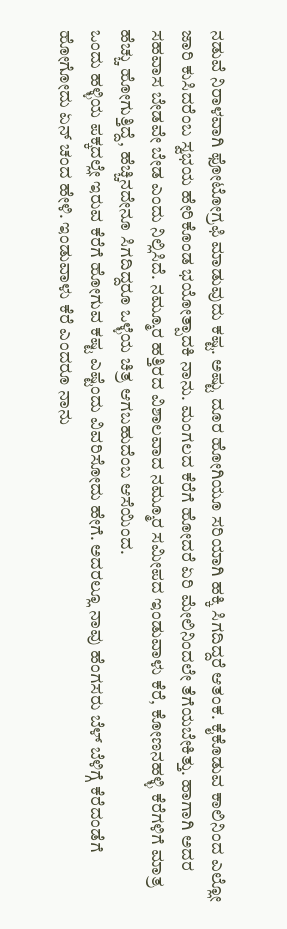ನಡುವೆ ನಿರಾಳವಾಗಿ ಫೋಟೋಗ್ರಫಿ ಮಾಡುವುದು ಕಷ್ಟ. ಅಷ್ಟು ದೂರ ಹೋಗಿಯೂ ಸರಿಯಾಗಿ ಹಕ್ಕಿ ಸಿಗದಿದ್ದರೆ ಆತಂಕ. ಕೈಕೊಡುವ ಕಾಲಿನಿಂದ ಎಲ್ಲೋ ಜಾರಿ ಕುಸಿದರೆಂಬ ಸ್ವಭಯ ಹೇರಿಕೊಂಡ ಭಯೋತ್ಪಾದಕಿ ನಾನು. ಮಂಗಲದ ಕೆರೆಗೆ ಹೋದರೆ ಏರಿ ಮೇಲಿನಿಂದಲೇ ತೆಗೆಯಬೇಕಿತ್ತು. ಹಾಗಾಗಿ ಅದರ ಸಹವಾಸ ಬೇಡವೇ ಬೇಡ ಎಂದು ನಿಲ್ಲಿಸಿದೆ. ನಮ್ಮೂರ ಹತ್ತಿರದ ವಿಶಾಲವಾದ ನಮ್ಮೂರ ಸಮೀಪದ ಇಂಡುವಾಳು ಕೆರೆ, ಕೋಣನಹಳ್ಳಿ ಕೆರೆಗಳಿಗೆ ಮಾತ್ರ ಹೆಚ್ಚು ಹೋಗುತ್ತಿದ್ದೆ, ಹೆಚ್ಚಿನದೇನೂ ಸಿಗದಿದ್ದರೂ ಒಳ್ಳೆಯ ಚಿತ್ರ ಆಗಬಹುದೆಂಬ ಆಸೆಯಿಂದ.
ಒಂದು ಹಳ್ಳಿಯ ಪಕ್ಕದಲ್ಲೇ ಇರುವ ಕೆರೆಗೆ ಹೋಗುವ ಕಷ್ಟ ಎಷ್ಟೆಂದು ವಿವರಿಸೋದು ಹೇಗೆ. ಅದರಲ್ಲೂ ನಾವು ಹೆಂಗಸರು ಬೆಳ್ ಬೆಳಿಗ್ಗೆ ಕೆರೆದಂಡೆಗೆ ಹೋಗೋದು ಏನ್ ಚಂದ ಹೇಳಿ. ಇಂಡುವಾಳು ಕೆರೆ ಎಂದರೂ ನಾನು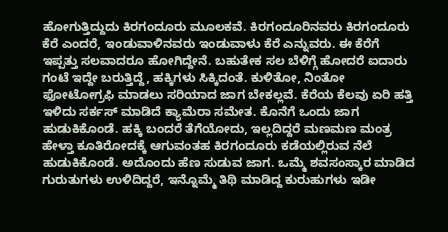ಹೋಗುತ್ತಿದ್ದುದು ಕಿರಗಂದೂರು ಮೂಲಕವೆ. ಕಿರಗಂದೂರಿನವರು ಕಿರಗಂದೂರು ಕೆರೆ ಎಂದರೆ, ಇಂಡುವಾಳಿನವರು ಇಂಡುವಾಳು ಕೆರೆ ಎನ್ನುವರು. ಈ ಕೆರೆಗೆ ಇಪ್ಪತ್ತು ಸಲವಾದರೂ ಹೋಗಿದ್ದೇನೆ. ಬಹುತೇಕ ಸಲ ಬೆಳಿಗ್ಗೆ ಹೋದರೆ ಐದಾರು ಗಂಟೆ ಇದ್ದೇ ಬರುತ್ತಿದ್ದೆ, ಹಕ್ಕಿಗಳು ಸಿಕ್ಕಿದಂತೆ. ಕುಳಿತೋ, ನಿಂತೋ ಫೋಟೋಗ್ರಫಿ ಮಾಡಲು ಸರಿಯಾದ ಜಾಗ ಬೇಕಲ್ಲವೆ. ಕೆರೆಯ ಕೆಲವು ಏರಿ ಹತ್ತಿ ಇಳಿದು ಸರ್ಕಸ್ ಮಾಡಿದೆ ಕ್ಯಾಮೆರಾ ಸಮೇತ. ಕೊನೆಗೆ ಒಂದು ಜಾಗ ಹುಡುಕಿಕೊಂಡೆ. ಹಕ್ಕಿ ಬಂದರೆ ತೆಗೆಯೋದು, ಇಲ್ಲದಿದ್ದರೆ ಮಣಮಣ ಮಂತ್ರ ಹೇಳ್ತಾ ಕೂತಿರೋದಕ್ಕೆ ಆಗುವಂತಹ ಕಿರಗಂದೂರು ಕಡೆಯಲ್ಲಿರುವ ನೆಲೆ ಹುಡುಕಿಕೊಂಡೆ. ಅದೊಂದು ಹೆಣ ಸುಡುವ ಜಾಗ. ಒಮ್ಮೆ ಶವಸಂಸ್ಕಾರ ಮಾಡಿದ ಗುರುತುಗಳು ಉಳಿದಿದ್ದರೆ, ಇನ್ನೊಮ್ಮೆ ತಿಥಿ ಮಾಡಿದ್ದ ಕುರುಹುಗಳು ಇಡೀ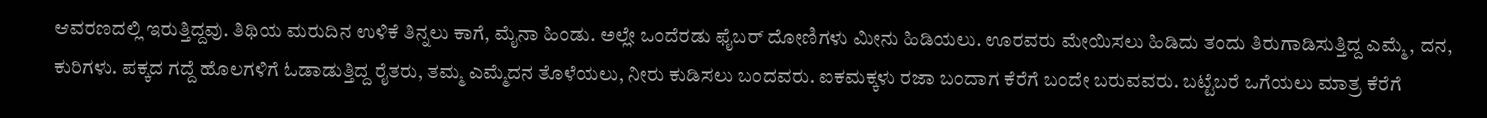ಆವರಣದಲ್ಲಿ ಇರುತ್ತಿದ್ದವು. ತಿಥಿಯ ಮರುದಿನ ಉಳಿಕೆ ತಿನ್ನಲು ಕಾಗೆ, ಮೈನಾ ಹಿಂಡು. ಅಲ್ಲೇ ಒಂದೆರಡು ಫೈಬರ್ ದೋಣಿಗಳು ಮೀನು ಹಿಡಿಯಲು. ಊರವರು ಮೇಯಿಸಲು ಹಿಡಿದು ತಂದು ತಿರುಗಾಡಿಸುತ್ತಿದ್ದ ಎಮ್ಮೆ, ದನ, ಕುರಿಗಳು. ಪಕ್ಕದ ಗದ್ದೆ ಹೊಲಗಳಿಗೆ ಓಡಾಡುತ್ತಿದ್ದ ರೈತರು, ತಮ್ಮ ಎಮ್ಮೆದನ ತೊಳೆಯಲು, ನೀರು ಕುಡಿಸಲು ಬಂದವರು. ಐಕಮಕ್ಕಳು ರಜಾ ಬಂದಾಗ ಕೆರೆಗೆ ಬಂದೇ ಬರುವವರು. ಬಟ್ಟೆಬರೆ ಒಗೆಯಲು ಮಾತ್ರ ಕೆರೆಗೆ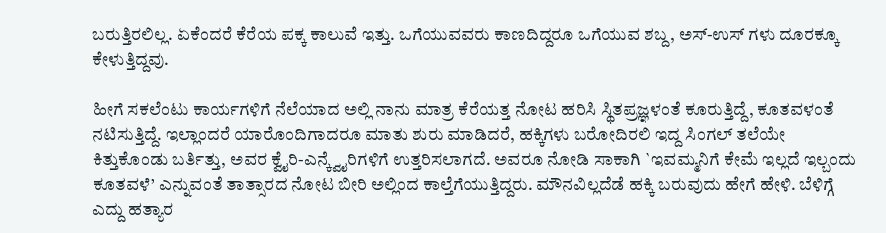ಬರುತ್ತಿರಲಿಲ್ಲ. ಏಕೆಂದರೆ ಕೆರೆಯ ಪಕ್ಕ ಕಾಲುವೆ ಇತ್ತು. ಒಗೆಯುವವರು ಕಾಣದಿದ್ದರೂ ಒಗೆಯುವ ಶಬ್ದ, ಅಸ್-ಉಸ್ ಗಳು ದೂರಕ್ಕೂ ಕೇಳುತ್ತಿದ್ದವು.

ಹೀಗೆ ಸಕಲೆಂಟು ಕಾರ್ಯಗಳಿಗೆ ನೆಲೆಯಾದ ಅಲ್ಲಿ ನಾನು ಮಾತ್ರ ಕೆರೆಯತ್ತ ನೋಟ ಹರಿಸಿ ಸ್ಥಿತಪ್ರಜ್ಞಳಂತೆ ಕೂರುತ್ತಿದ್ದೆ, ಕೂತವಳಂತೆ ನಟಿಸುತ್ತಿದ್ದೆ. ಇಲ್ಲಾಂದರೆ ಯಾರೊಂದಿಗಾದರೂ ಮಾತು ಶುರು ಮಾಡಿದರೆ, ಹಕ್ಕಿಗಳು ಬರೋದಿರಲಿ ಇದ್ದ ಸಿಂಗಲ್ ತಲೆಯೇ ಕಿತ್ತುಕೊಂಡು ಬರ್ತಿತ್ತು, ಅವರ ಕ್ವೈರಿ-ಎನ್ಕ್ವೈರಿಗಳಿಗೆ ಉತ್ತರಿಸಲಾಗದೆ. ಅವರೂ ನೋಡಿ ಸಾಕಾಗಿ `ಇವಮ್ಮನಿಗೆ ಕೇಮೆ ಇಲ್ಲದೆ ಇಲ್ಬಂದು ಕೂತವಳೆ’ ಎನ್ನುವಂತೆ ತಾತ್ಸಾರದ ನೋಟ ಬೀರಿ ಅಲ್ಲಿಂದ ಕಾಲ್ತೆಗೆಯುತ್ತಿದ್ದರು. ಮೌನವಿಲ್ಲದೆಡೆ ಹಕ್ಕಿ ಬರುವುದು ಹೇಗೆ ಹೇಳಿ. ಬೆಳಿಗ್ಗೆ ಎದ್ದು ಹತ್ಯಾರ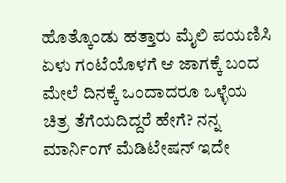ಹೊತ್ಕೊಂಡು ಹತ್ತಾರು ಮೈಲಿ ಪಯಣಿಸಿ ಏಳು ಗಂಟೆಯೊಳಗೆ ಆ ಜಾಗಕ್ಕೆ ಬಂದ ಮೇಲೆ ದಿನಕ್ಕೆ ಒಂದಾದರೂ ಒಳ್ಳೆಯ ಚಿತ್ರ ತೆಗೆಯದಿದ್ದರೆ ಹೇಗೆ? ನನ್ನ ಮಾರ್ನಿಂಗ್ ಮೆಡಿಟೇಷನ್ ಇದೇ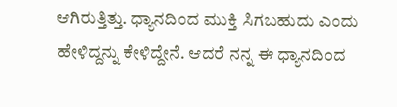ಆಗಿರುತ್ತಿತ್ತು. ಧ್ಯಾನದಿಂದ ಮುಕ್ತಿ ಸಿಗಬಹುದು ಎಂದು ಹೇಳಿದ್ದನ್ನು ಕೇಳಿದ್ದೇನೆ. ಆದರೆ ನನ್ನ ಈ ಧ್ಯಾನದಿಂದ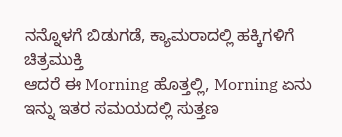ನನ್ನೊಳಗೆ ಬಿಡುಗಡೆ, ಕ್ಯಾಮರಾದಲ್ಲಿ ಹಕ್ಕಿಗಳಿಗೆ ಚಿತ್ರಮುಕ್ತಿ
ಆದರೆ ಈ Morning ಹೊತ್ತಲ್ಲಿ, Morning ಏನು ಇನ್ನು ಇತರ ಸಮಯದಲ್ಲಿ ಸುತ್ತಣ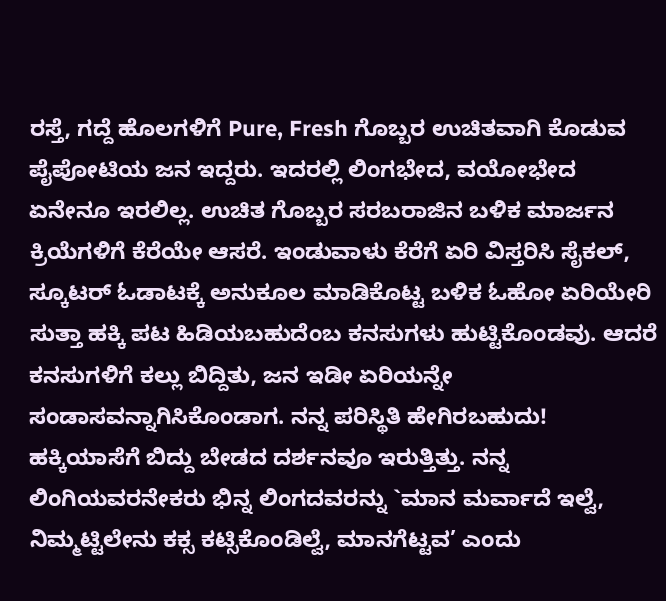ರಸ್ತೆ, ಗದ್ದೆ ಹೊಲಗಳಿಗೆ Pure, Fresh ಗೊಬ್ಬರ ಉಚಿತವಾಗಿ ಕೊಡುವ ಪೈಪೋಟಿಯ ಜನ ಇದ್ದರು. ಇದರಲ್ಲಿ ಲಿಂಗಭೇದ, ವಯೋಭೇದ ಏನೇನೂ ಇರಲಿಲ್ಲ. ಉಚಿತ ಗೊಬ್ಬರ ಸರಬರಾಜಿನ ಬಳಿಕ ಮಾರ್ಜನ ಕ್ರಿಯೆಗಳಿಗೆ ಕೆರೆಯೇ ಆಸರೆ. ಇಂಡುವಾಳು ಕೆರೆಗೆ ಏರಿ ವಿಸ್ತರಿಸಿ ಸೈಕಲ್, ಸ್ಕೂಟರ್ ಓಡಾಟಕ್ಕೆ ಅನುಕೂಲ ಮಾಡಿಕೊಟ್ಟ ಬಳಿಕ ಓಹೋ ಏರಿಯೇರಿ ಸುತ್ತಾ ಹಕ್ಕಿ ಪಟ ಹಿಡಿಯಬಹುದೆಂಬ ಕನಸುಗಳು ಹುಟ್ಟಿಕೊಂಡವು. ಆದರೆ ಕನಸುಗಳಿಗೆ ಕಲ್ಲು ಬಿದ್ದಿತು, ಜನ ಇಡೀ ಏರಿಯನ್ನೇ ಸಂಡಾಸವನ್ನಾಗಿಸಿಕೊಂಡಾಗ. ನನ್ನ ಪರಿಸ್ಥಿತಿ ಹೇಗಿರಬಹುದು! ಹಕ್ಕಿಯಾಸೆಗೆ ಬಿದ್ದು ಬೇಡದ ದರ್ಶನವೂ ಇರುತ್ತಿತ್ತು. ನನ್ನ ಲಿಂಗಿಯವರನೇಕರು ಭಿನ್ನ ಲಿಂಗದವರನ್ನು `ಮಾನ ಮರ್ವಾದೆ ಇಲ್ವೆ, ನಿಮ್ಮಟ್ಟಿಲೇನು ಕಕ್ಸ ಕಟ್ಸಿಕೊಂಡಿಲ್ವೆ, ಮಾನಗೆಟ್ಟವ’ ಎಂದು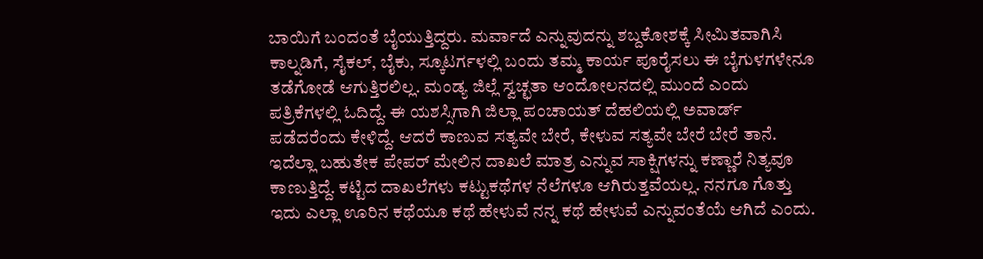ಬಾಯಿಗೆ ಬಂದಂತೆ ಬೈಯುತ್ತಿದ್ದರು. ಮರ್ವಾದೆ ಎನ್ನುವುದನ್ನು ಶಬ್ದಕೋಶಕ್ಕೆ ಸೀಮಿತವಾಗಿಸಿ ಕಾಲ್ನಡಿಗೆ, ಸೈಕಲ್, ಬೈಕು, ಸ್ಕೂಟರ್ಗಳಲ್ಲಿ ಬಂದು ತಮ್ಮ ಕಾರ್ಯ ಪೂರೈಸಲು ಈ ಬೈಗುಳಗಳೇನೂ ತಡೆಗೋಡೆ ಆಗುತ್ತಿರಲಿಲ್ಲ. ಮಂಡ್ಯ ಜಿಲ್ಲೆ ಸ್ವಚ್ಛತಾ ಆಂದೋಲನದಲ್ಲಿ ಮುಂದೆ ಎಂದು ಪತ್ರಿಕೆಗಳಲ್ಲಿ ಓದಿದ್ದೆ. ಈ ಯಶಸ್ಸಿಗಾಗಿ ಜಿಲ್ಲಾ ಪಂಚಾಯತ್ ದೆಹಲಿಯಲ್ಲಿ ಅವಾರ್ಡ್ ಪಡೆದರೆಂದು ಕೇಳಿದ್ದೆ. ಆದರೆ ಕಾಣುವ ಸತ್ಯವೇ ಬೇರೆ, ಕೇಳುವ ಸತ್ಯವೇ ಬೇರೆ ಬೇರೆ ತಾನೆ. ಇದೆಲ್ಲಾ ಬಹುತೇಕ ಪೇಪರ್ ಮೇಲಿನ ದಾಖಲೆ ಮಾತ್ರ ಎನ್ನುವ ಸಾಕ್ಷಿಗಳನ್ನು ಕಣ್ಣಾರೆ ನಿತ್ಯವೂ ಕಾಣುತ್ತಿದ್ದೆ. ಕಟ್ಟಿದ ದಾಖಲೆಗಳು ಕಟ್ಟುಕಥೆಗಳ ನೆಲೆಗಳೂ ಆಗಿರುತ್ತವೆಯಲ್ಲ. ನನಗೂ ಗೊತ್ತು ಇದು ಎಲ್ಲಾ ಊರಿನ ಕಥೆಯೂ ಕಥೆ ಹೇಳುವೆ ನನ್ನ ಕಥೆ ಹೇಳುವೆ ಎನ್ನುವಂತೆಯೆ ಆಗಿದೆ ಎಂದು.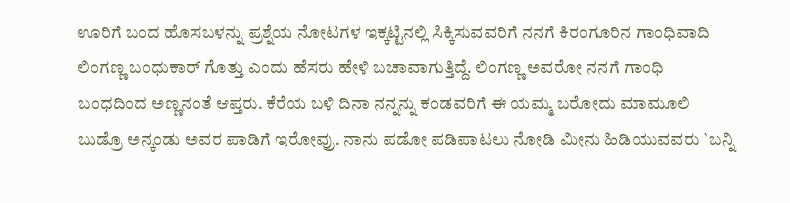ಊರಿಗೆ ಬಂದ ಹೊಸಬಳನ್ನು ಪ್ರಶ್ನೆಯ ನೋಟಗಳ ಇಕ್ಕಟ್ಟಿನಲ್ಲಿ ಸಿಕ್ಕಿಸುವವರಿಗೆ ನನಗೆ ಕಿರಂಗೂರಿನ ಗಾಂಧಿವಾದಿ ಲಿಂಗಣ್ಣ ಬಂಧುಕಾರ್ ಗೊತ್ತು ಎಂದು ಹೆಸರು ಹೇಳಿ ಬಚಾವಾಗುತ್ತಿದ್ದೆ. ಲಿಂಗಣ್ಣ ಅವರೋ ನನಗೆ ಗಾಂಧಿ ಬಂಧದಿಂದ ಅಣ್ಣನಂತೆ ಆಪ್ತರು. ಕೆರೆಯ ಬಳಿ ದಿನಾ ನನ್ನನ್ನು ಕಂಡವರಿಗೆ ಈ ಯಮ್ಮ ಬರೋದು ಮಾಮೂಲಿ ಬುಡ್ರೊ ಅನ್ಕಂಡು ಅವರ ಪಾಡಿಗೆ ಇರೋವ್ರು. ನಾನು ಪಡೋ ಪಡಿಪಾಟಲು ನೋಡಿ ಮೀನು ಹಿಡಿಯುವವರು `ಬನ್ನಿ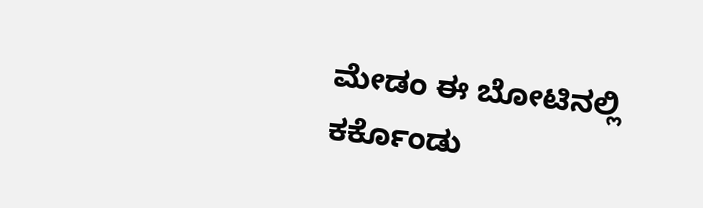ಮೇಡಂ ಈ ಬೋಟಿನಲ್ಲಿ ಕರ್ಕೊಂಡು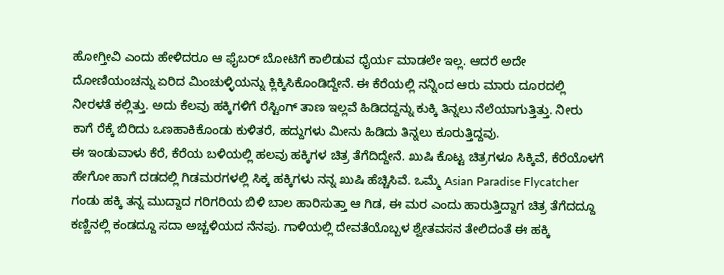ಹೋಗ್ತೀವಿ ಎಂದು ಹೇಳಿದರೂ ಆ ಫೈಬರ್ ಬೋಟಿಗೆ ಕಾಲಿಡುವ ಧೈರ್ಯ ಮಾಡಲೇ ಇಲ್ಲ. ಆದರೆ ಅದೇ ದೋಣಿಯಂಚನ್ನು ಏರಿದ ಮಿಂಚುಳ್ಳಿಯನ್ನು ಕ್ಲಿಕ್ಕಿಸಿಕೊಂಡಿದ್ದೇನೆ. ಈ ಕೆರೆಯಲ್ಲಿ ನನ್ನಿಂದ ಆರು ಮಾರು ದೂರದಲ್ಲಿ ನೀರಳತೆ ಕಲ್ಲಿತ್ತು. ಅದು ಕೆಲವು ಹಕ್ಕಿಗಳಿಗೆ ರೆಸ್ಟಿಂಗ್ ತಾಣ ಇಲ್ಲವೆ ಹಿಡಿದದ್ದನ್ನು ಕುಕ್ಕಿ ತಿನ್ನಲು ನೆಲೆಯಾಗುತ್ತಿತ್ತು. ನೀರು ಕಾಗೆ ರೆಕ್ಕೆ ಬಿರಿದು ಒಣಹಾಕಿಕೊಂಡು ಕುಳಿತರೆ, ಹದ್ದುಗಳು ಮೀನು ಹಿಡಿದು ತಿನ್ನಲು ಕೂರುತ್ತಿದ್ದವು.
ಈ ಇಂಡುವಾಳು ಕೆರೆ, ಕೆರೆಯ ಬಳಿಯಲ್ಲಿ ಹಲವು ಹಕ್ಕಿಗಳ ಚಿತ್ರ ತೆಗೆದಿದ್ದೇನೆ. ಖುಷಿ ಕೊಟ್ಟ ಚಿತ್ರಗಳೂ ಸಿಕ್ಕಿವೆ, ಕೆರೆಯೊಳಗೆ ಹೇಗೋ ಹಾಗೆ ದಡದಲ್ಲಿ ಗಿಡಮರಗಳಲ್ಲಿ ಸಿಕ್ಕ ಹಕ್ಕಿಗಳು ನನ್ನ ಖುಷಿ ಹೆಚ್ಚಿಸಿವೆ. ಒಮ್ಮೆ Asian Paradise Flycatcher ಗಂಡು ಹಕ್ಕಿ ತನ್ನ ಮುದ್ದಾದ ಗರಿಗರಿಯ ಬಿಳಿ ಬಾಲ ಹಾರಿಸುತ್ತಾ ಆ ಗಿಡ, ಈ ಮರ ಎಂದು ಹಾರುತ್ತಿದ್ದಾಗ ಚಿತ್ರ ತೆಗೆದದ್ದೂ ಕಣ್ಣಿನಲ್ಲಿ ಕಂಡದ್ದೂ ಸದಾ ಅಚ್ಚಳಿಯದ ನೆನಪು. ಗಾಳಿಯಲ್ಲಿ ದೇವತೆಯೊಬ್ಬಳ ಶ್ವೇತವಸನ ತೇಲಿದಂತೆ ಈ ಹಕ್ಕಿ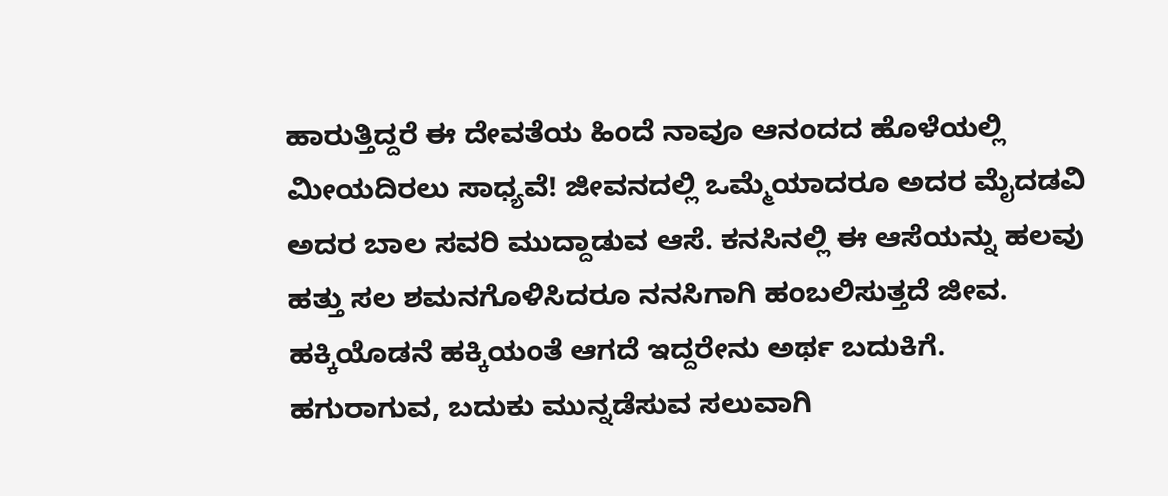ಹಾರುತ್ತಿದ್ದರೆ ಈ ದೇವತೆಯ ಹಿಂದೆ ನಾವೂ ಆನಂದದ ಹೊಳೆಯಲ್ಲಿ ಮೀಯದಿರಲು ಸಾಧ್ಯವೆ! ಜೀವನದಲ್ಲಿ ಒಮ್ಮೆಯಾದರೂ ಅದರ ಮೈದಡವಿ ಅದರ ಬಾಲ ಸವರಿ ಮುದ್ದಾಡುವ ಆಸೆ. ಕನಸಿನಲ್ಲಿ ಈ ಆಸೆಯನ್ನು ಹಲವು ಹತ್ತು ಸಲ ಶಮನಗೊಳಿಸಿದರೂ ನನಸಿಗಾಗಿ ಹಂಬಲಿಸುತ್ತದೆ ಜೀವ. ಹಕ್ಕಿಯೊಡನೆ ಹಕ್ಕಿಯಂತೆ ಆಗದೆ ಇದ್ದರೇನು ಅರ್ಥ ಬದುಕಿಗೆ. ಹಗುರಾಗುವ, ಬದುಕು ಮುನ್ನಡೆಸುವ ಸಲುವಾಗಿ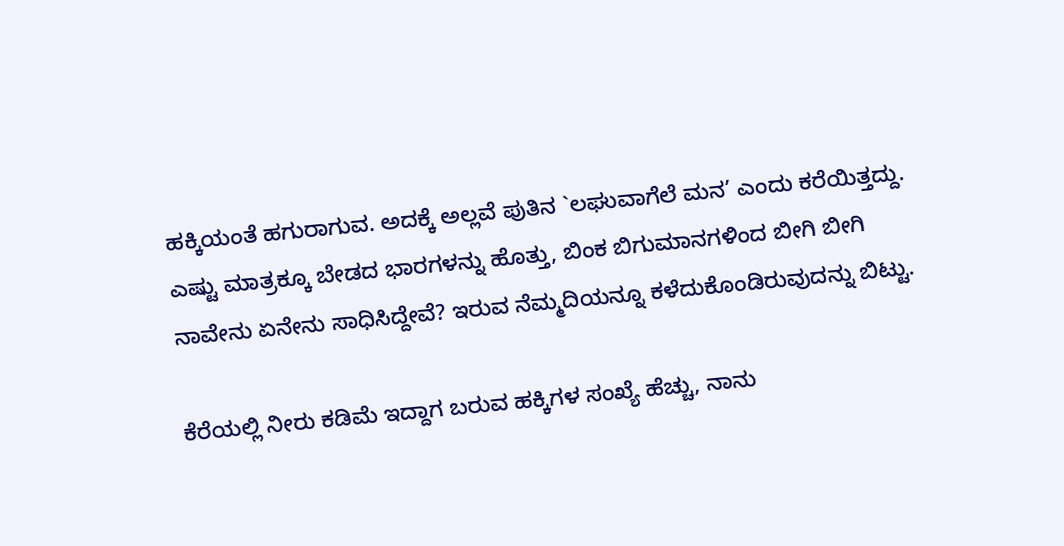ಹಕ್ಕಿಯಂತೆ ಹಗುರಾಗುವ. ಅದಕ್ಕೆ ಅಲ್ಲವೆ ಪುತಿನ `ಲಘುವಾಗೆಲೆ ಮನ’ ಎಂದು ಕರೆಯಿತ್ತದ್ದು. ಎಷ್ಟು ಮಾತ್ರಕ್ಕೂ ಬೇಡದ ಭಾರಗಳನ್ನು ಹೊತ್ತು, ಬಿಂಕ ಬಿಗುಮಾನಗಳಿಂದ ಬೀಗಿ ಬೀಗಿ ನಾವೇನು ಏನೇನು ಸಾಧಿಸಿದ್ದೇವೆ? ಇರುವ ನೆಮ್ಮದಿಯನ್ನೂ ಕಳೆದುಕೊಂಡಿರುವುದನ್ನು ಬಿಟ್ಟು.

ಕೆರೆಯಲ್ಲಿ ನೀರು ಕಡಿಮೆ ಇದ್ದಾಗ ಬರುವ ಹಕ್ಕಿಗಳ ಸಂಖ್ಯೆ ಹೆಚ್ಚು, ನಾನು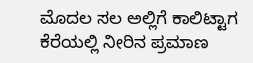ಮೊದಲ ಸಲ ಅಲ್ಲಿಗೆ ಕಾಲಿಟ್ಟಾಗ ಕೆರೆಯಲ್ಲಿ ನೀರಿನ ಪ್ರಮಾಣ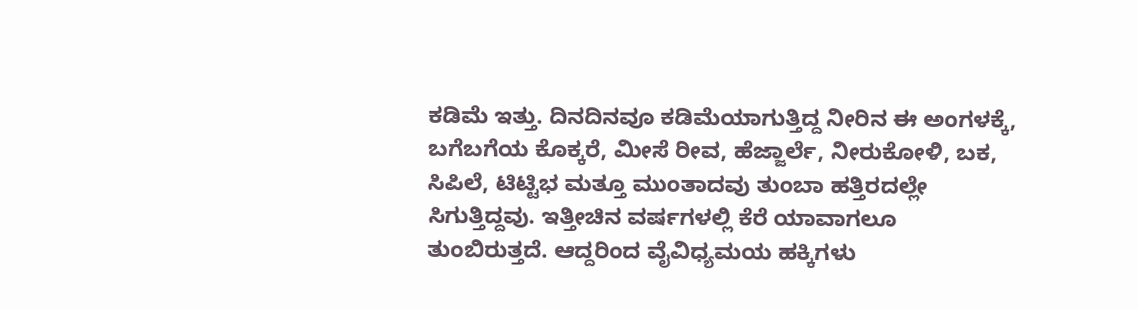ಕಡಿಮೆ ಇತ್ತು. ದಿನದಿನವೂ ಕಡಿಮೆಯಾಗುತ್ತಿದ್ದ ನೀರಿನ ಈ ಅಂಗಳಕ್ಕೆ, ಬಗೆಬಗೆಯ ಕೊಕ್ಕರೆ, ಮೀಸೆ ರೀವ, ಹೆಜ್ಜಾರ್ಲೆ, ನೀರುಕೋಳಿ, ಬಕ, ಸಿಪಿಲೆ, ಟಿಟ್ಟಿಭ ಮತ್ತೂ ಮುಂತಾದವು ತುಂಬಾ ಹತ್ತಿರದಲ್ಲೇ ಸಿಗುತ್ತಿದ್ದವು. ಇತ್ತೀಚಿನ ವರ್ಷಗಳಲ್ಲಿ ಕೆರೆ ಯಾವಾಗಲೂ ತುಂಬಿರುತ್ತದೆ. ಆದ್ದರಿಂದ ವೈವಿಧ್ಯಮಯ ಹಕ್ಕಿಗಳು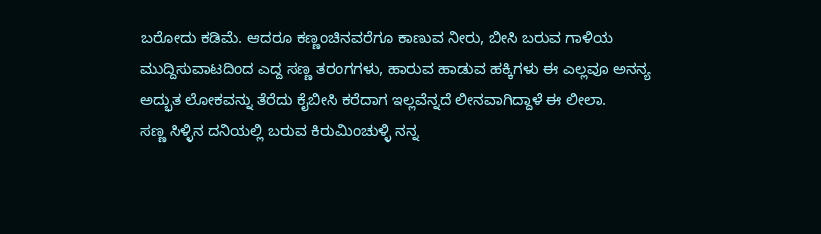ಬರೋದು ಕಡಿಮೆ. ಆದರೂ ಕಣ್ಣಂಚಿನವರೆಗೂ ಕಾಣುವ ನೀರು, ಬೀಸಿ ಬರುವ ಗಾಳಿಯ ಮುದ್ದಿಸುವಾಟದಿಂದ ಎದ್ದ ಸಣ್ಣ ತರಂಗಗಳು, ಹಾರುವ ಹಾಡುವ ಹಕ್ಕಿಗಳು ಈ ಎಲ್ಲವೂ ಅನನ್ಯ ಅದ್ಭುತ ಲೋಕವನ್ನು ತೆರೆದು ಕೈಬೀಸಿ ಕರೆದಾಗ ಇಲ್ಲವೆನ್ನದೆ ಲೀನವಾಗಿದ್ದಾಳೆ ಈ ಲೀಲಾ.
ಸಣ್ಣ ಸಿಳ್ಳಿನ ದನಿಯಲ್ಲಿ ಬರುವ ಕಿರುಮಿಂಚುಳ್ಳಿ ನನ್ನ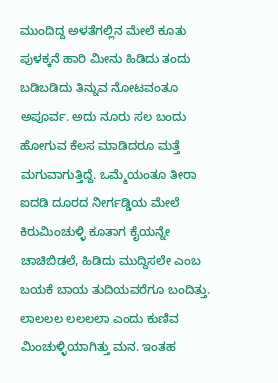ಮುಂದಿದ್ದ ಅಳತೆಗಲ್ಲಿನ ಮೇಲೆ ಕೂತು ಪುಳಕ್ಕನೆ ಹಾರಿ ಮೀನು ಹಿಡಿದು ತಂದು ಬಡಿಬಡಿದು ತಿನ್ನುವ ನೋಟವಂತೂ ಅಪೂರ್ವ. ಅದು ನೂರು ಸಲ ಬಂದು ಹೋಗುವ ಕೆಲಸ ಮಾಡಿದರೂ ಮತ್ತೆ ಮಗುವಾಗುತ್ತಿದ್ದೆ. ಒಮ್ಮೆಯಂತೂ ತೀರಾ ಐದಡಿ ದೂರದ ನೀರ್ಗಡ್ಡಿಯ ಮೇಲೆ ಕಿರುಮಿಂಚುಳ್ಳಿ ಕೂತಾಗ ಕೈಯನ್ನೇ ಚಾಚಿಬಿಡಲೆ, ಹಿಡಿದು ಮುದ್ದಿಸಲೇ ಎಂಬ ಬಯಕೆ ಬಾಯ ತುದಿಯವರೆಗೂ ಬಂದಿತ್ತು. ಲಾಲಲಲ ಲಲಲಲಾ ಎಂದು ಕುಣಿವ ಮಿಂಚುಳ್ಳಿಯಾಗಿತ್ತು ಮನ. ಇಂತಹ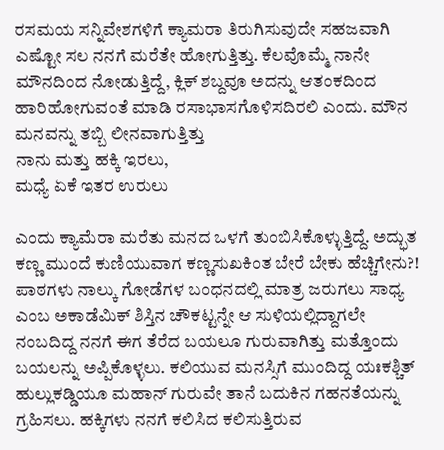ರಸಮಯ ಸನ್ನಿವೇಶಗಳಿಗೆ ಕ್ಯಾಮರಾ ತಿರುಗಿಸುವುದೇ ಸಹಜವಾಗಿ ಎಷ್ಟೋ ಸಲ ನನಗೆ ಮರೆತೇ ಹೋಗುತ್ತಿತ್ತು. ಕೆಲವೊಮ್ಮೆ ನಾನೇ ಮೌನದಿಂದ ನೋಡುತ್ತಿದ್ದೆ, ಕ್ಲಿಕ್ ಶಬ್ದವೂ ಅದನ್ನು ಆತಂಕದಿಂದ ಹಾರಿಹೋಗುವಂತೆ ಮಾಡಿ ರಸಾಭಾಸಗೊಳಿಸದಿರಲಿ ಎಂದು. ಮೌನ ಮನವನ್ನು ತಬ್ಬಿ ಲೀನವಾಗುತ್ತಿತ್ತು
ನಾನು ಮತ್ತು ಹಕ್ಕಿ ಇರಲು,
ಮಧ್ಯೆ ಏಕೆ ಇತರ ಉರುಲು

ಎಂದು ಕ್ಯಾಮೆರಾ ಮರೆತು ಮನದ ಒಳಗೆ ತುಂಬಿಸಿಕೊಳ್ಳುತ್ತಿದ್ದೆ. ಅದ್ಭುತ ಕಣ್ಣ ಮುಂದೆ ಕುಣಿಯುವಾಗ ಕಣ್ಣಸುಖಕಿಂತ ಬೇರೆ ಬೇಕು ಹೆಚ್ಚಿಗೇನು?! ಪಾಠಗಳು ನಾಲ್ಕು ಗೋಡೆಗಳ ಬಂಧನದಲ್ಲಿ ಮಾತ್ರ ಜರುಗಲು ಸಾಧ್ಯ ಎಂಬ ಅಕಾಡೆಮಿಕ್ ಶಿಸ್ತಿನ ಚೌಕಟ್ಟನ್ನೇ ಆ ಸುಳಿಯಲ್ಲಿದ್ದಾಗಲೇ ನಂಬದಿದ್ದ ನನಗೆ ಈಗ ತೆರೆದ ಬಯಲೂ ಗುರುವಾಗಿತ್ತು ಮತ್ತೊಂದು ಬಯಲನ್ನು ಅಪ್ಪಿಕೊಳ್ಳಲು. ಕಲಿಯುವ ಮನಸ್ಸಿಗೆ ಮುಂದಿದ್ದ ಯಃಕಶ್ಚಿತ್ ಹುಲ್ಲುಕಡ್ಡಿಯೂ ಮಹಾನ್ ಗುರುವೇ ತಾನೆ ಬದುಕಿನ ಗಹನತೆಯನ್ನು ಗ್ರಹಿಸಲು. ಹಕ್ಕಿಗಳು ನನಗೆ ಕಲಿಸಿದ ಕಲಿಸುತ್ತಿರುವ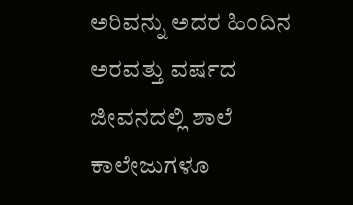ಅರಿವನ್ನು ಅದರ ಹಿಂದಿನ ಅರವತ್ತು ವರ್ಷದ ಜೀವನದಲ್ಲಿ ಶಾಲೆ ಕಾಲೇಜುಗಳೂ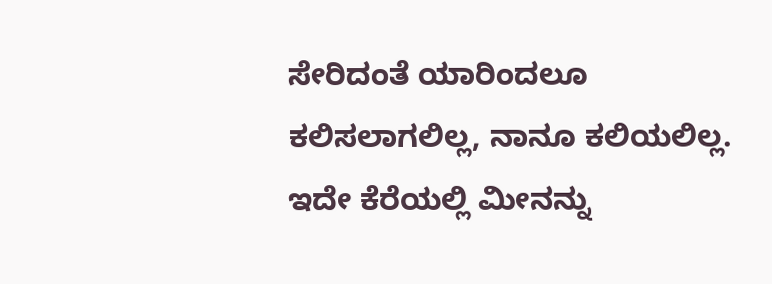ಸೇರಿದಂತೆ ಯಾರಿಂದಲೂ ಕಲಿಸಲಾಗಲಿಲ್ಲ, ನಾನೂ ಕಲಿಯಲಿಲ್ಲ.
ಇದೇ ಕೆರೆಯಲ್ಲಿ ಮೀನನ್ನು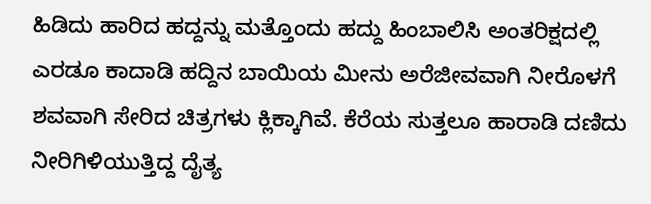ಹಿಡಿದು ಹಾರಿದ ಹದ್ದನ್ನು ಮತ್ತೊಂದು ಹದ್ದು ಹಿಂಬಾಲಿಸಿ ಅಂತರಿಕ್ಷದಲ್ಲಿ ಎರಡೂ ಕಾದಾಡಿ ಹದ್ದಿನ ಬಾಯಿಯ ಮೀನು ಅರೆಜೀವವಾಗಿ ನೀರೊಳಗೆ ಶವವಾಗಿ ಸೇರಿದ ಚಿತ್ರಗಳು ಕ್ಲಿಕ್ಕಾಗಿವೆ. ಕೆರೆಯ ಸುತ್ತಲೂ ಹಾರಾಡಿ ದಣಿದು ನೀರಿಗಿಳಿಯುತ್ತಿದ್ದ ದೈತ್ಯ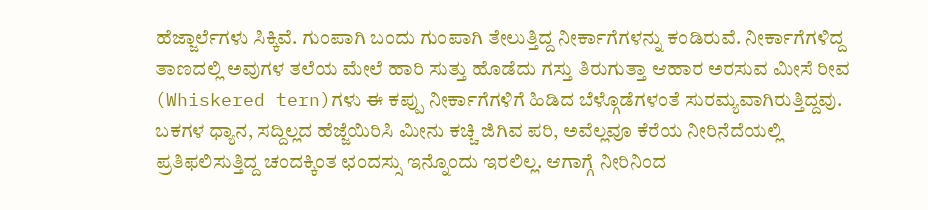ಹೆಜ್ಜಾರ್ಲೆಗಳು ಸಿಕ್ಕಿವೆ. ಗುಂಪಾಗಿ ಬಂದು ಗುಂಪಾಗಿ ತೇಲುತ್ತಿದ್ದ ನೀರ್ಕಾಗೆಗಳನ್ನು ಕಂಡಿರುವೆ. ನೀರ್ಕಾಗೆಗಳಿದ್ದ ತಾಣದಲ್ಲಿ ಅವುಗಳ ತಲೆಯ ಮೇಲೆ ಹಾರಿ ಸುತ್ತು ಹೊಡೆದು ಗಸ್ತು ತಿರುಗುತ್ತಾ ಆಹಾರ ಅರಸುವ ಮೀಸೆ ರೀವ (Whiskered tern)ಗಳು ಈ ಕಪ್ಪು ನೀರ್ಕಾಗೆಗಳಿಗೆ ಹಿಡಿದ ಬೆಳ್ಗೊಡೆಗಳಂತೆ ಸುರಮ್ಯವಾಗಿರುತ್ತಿದ್ದವು. ಬಕಗಳ ಧ್ಯಾನ, ಸದ್ದಿಲ್ಲದ ಹೆಜ್ಜೆಯಿರಿಸಿ ಮೀನು ಕಚ್ಚಿ ಜಿಗಿವ ಪರಿ, ಅವೆಲ್ಲವೂ ಕೆರೆಯ ನೀರಿನೆದೆಯಲ್ಲಿ ಪ್ರತಿಫಲಿಸುತ್ತಿದ್ದ ಚಂದಕ್ಕಿಂತ ಛಂದಸ್ಸು ಇನ್ನೊಂದು ಇರಲಿಲ್ಲ. ಆಗಾಗ್ಗೆ ನೀರಿನಿಂದ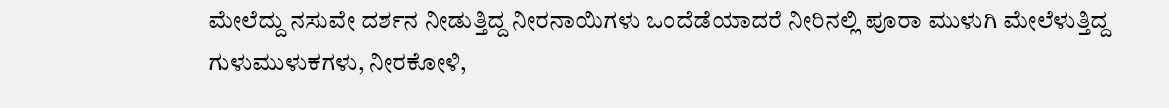ಮೇಲೆದ್ದು ನಸುವೇ ದರ್ಶನ ನೀಡುತ್ತಿದ್ದ ನೀರನಾಯಿಗಳು ಒಂದೆಡೆಯಾದರೆ ನೀರಿನಲ್ಲಿ ಪೂರಾ ಮುಳುಗಿ ಮೇಲೆಳುತ್ತಿದ್ದ ಗುಳುಮುಳುಕಗಳು, ನೀರಕೋಳಿ,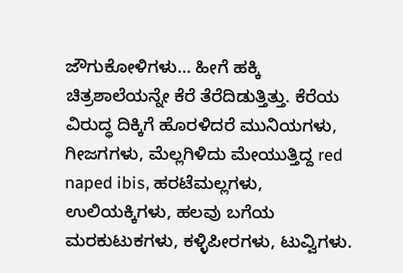ಜೌಗುಕೋಳಿಗಳು… ಹೀಗೆ ಹಕ್ಕಿ ಚಿತ್ರಶಾಲೆಯನ್ನೇ ಕೆರೆ ತೆರೆದಿಡುತ್ತಿತ್ತು. ಕೆರೆಯ ವಿರುದ್ಧ ದಿಕ್ಕಿಗೆ ಹೊರಳಿದರೆ ಮುನಿಯಗಳು, ಗೀಜಗಗಳು, ಮೆಲ್ಲಗಿಳಿದು ಮೇಯುತ್ತಿದ್ದ red naped ibis, ಹರಟೆಮಲ್ಲಗಳು, ಉಲಿಯಕ್ಕಿಗಳು, ಹಲವು ಬಗೆಯ ಮರಕುಟುಕಗಳು, ಕಳ್ಳಿಪೀರಗಳು, ಟುವ್ವಿಗಳು.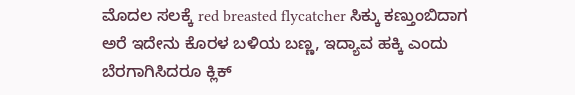ಮೊದಲ ಸಲಕ್ಕೆ red breasted flycatcher ಸಿಕ್ಕು ಕಣ್ತುಂಬಿದಾಗ ಅರೆ ಇದೇನು ಕೊರಳ ಬಳಿಯ ಬಣ್ಣ, ಇದ್ಯಾವ ಹಕ್ಕಿ ಎಂದು ಬೆರಗಾಗಿಸಿದರೂ ಕ್ಲಿಕ್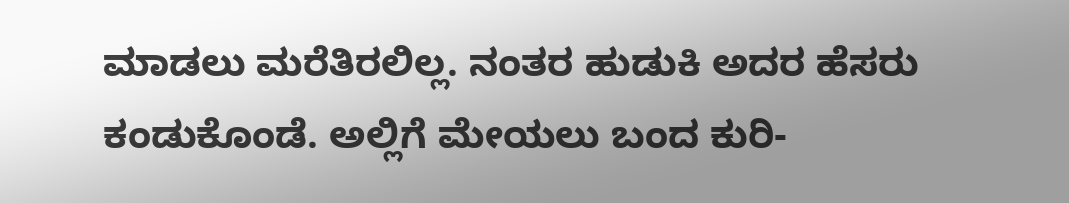ಮಾಡಲು ಮರೆತಿರಲಿಲ್ಲ. ನಂತರ ಹುಡುಕಿ ಅದರ ಹೆಸರು ಕಂಡುಕೊಂಡೆ. ಅಲ್ಲಿಗೆ ಮೇಯಲು ಬಂದ ಕುರಿ-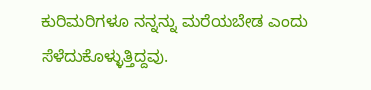ಕುರಿಮರಿಗಳೂ ನನ್ನನ್ನು ಮರೆಯಬೇಡ ಎಂದು ಸೆಳೆದುಕೊಳ್ಳುತ್ತಿದ್ದವು.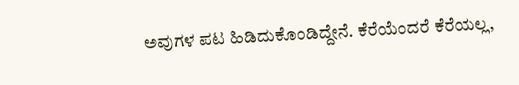ಅವುಗಳ ಪಟ ಹಿಡಿದುಕೊಂಡಿದ್ದೇನೆ. ಕೆರೆಯೆಂದರೆ ಕೆರೆಯಲ್ಲ,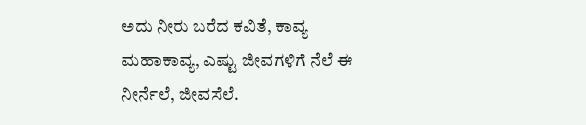ಅದು ನೀರು ಬರೆದ ಕವಿತೆ, ಕಾವ್ಯ ಮಹಾಕಾವ್ಯ, ಎಷ್ಟು ಜೀವಗಳಿಗೆ ನೆಲೆ ಈ ನೀರ್ನೆಲೆ, ಜೀವಸೆಲೆ.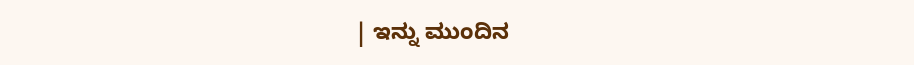| ಇನ್ನು ಮುಂದಿನ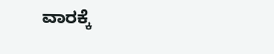ವಾರಕ್ಕೆ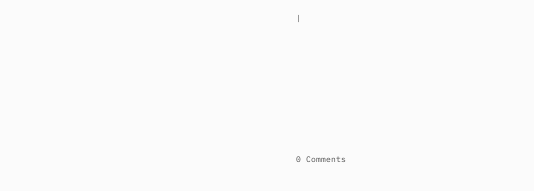|











0 Comments